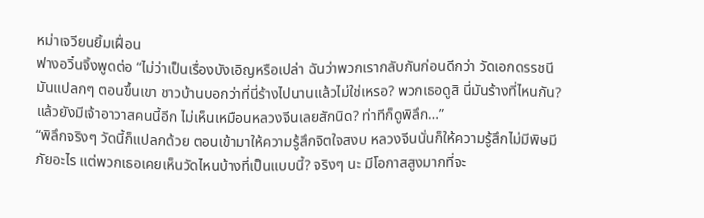หม่าเจวียนยิ้มเฝื่อน
ฟางอวิ๋นจิ้งพูดต่อ “ไม่ว่าเป็นเรื่องบังเอิญหรือเปล่า ฉันว่าพวกเรากลับกันก่อนดีกว่า วัดเอกดรรชนีมันแปลกๆ ตอนขึ้นเขา ชาวบ้านบอกว่าที่นี่ร้างไปนานแล้วไม่ใช่เหรอ? พวกเธอดูสิ นี่มันร้างที่ไหนกัน? แล้วยังมีเจ้าอาวาสคนนี้อีก ไม่เห็นเหมือนหลวงจีนเลยสักนิด? ท่าทีก็ดูพิลึก…”
“พิลึกจริงๆ วัดนี้ก็แปลกด้วย ตอนเข้ามาให้ความรู้สึกจิตใจสงบ หลวงจีนนั่นก็ให้ความรู้สึกไม่มีพิษมีภัยอะไร แต่พวกเธอเคยเห็นวัดไหนบ้างที่เป็นแบบนี้? จริงๆ นะ มีโอกาสสูงมากที่จะ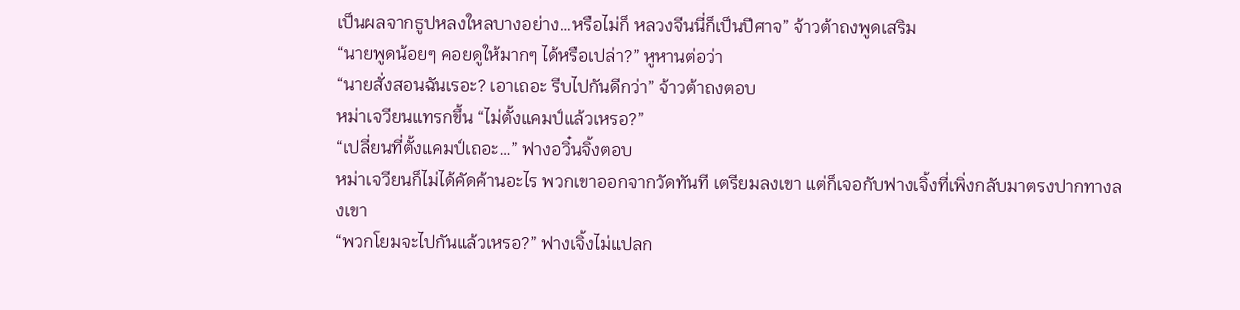เป็นผลจากธูปหลงใหลบางอย่าง…หรือไม่ก็ หลวงจีนนี่ก็เป็นปีศาจ” จ้าวต้าถงพูดเสริม
“นายพูดน้อยๆ คอยดูให้มากๆ ได้หรือเปล่า?” หูหานต่อว่า
“นายสั่งสอนฉันเรอะ? เอาเถอะ รีบไปกันดีกว่า” จ้าวต้าถงตอบ
หม่าเจวียนแทรกขึ้น “ไม่ตั้งแคมป์แล้วเหรอ?”
“เปลี่ยนที่ตั้งแคมป์เถอะ…” ฟางอวิ๋นจิ้งตอบ
หม่าเจวียนก็ไม่ได้คัดค้านอะไร พวกเขาออกจากวัดทันที เตรียมลงเขา แต่ก็เจอกับฟางเจิ้งที่เพิ่งกลับมาตรงปากทางลงเขา
“พวกโยมจะไปกันแล้วเหรอ?” ฟางเจิ้งไม่แปลก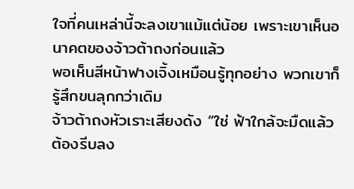ใจที่คนเหล่านี้จะลงเขาแม้แต่น้อย เพราะเขาเห็นอนาคตของจ้าวต้าถงก่อนแล้ว
พอเห็นสีหน้าฟางเจิ้งเหมือนรู้ทุกอย่าง พวกเขาก็รู้สึกขนลุกกว่าเดิม
จ้าวต้าถงหัวเราะเสียงดัง “ใช่ ฟ้าใกล้จะมืดแล้ว ต้องรีบลง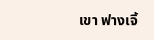เขา ฟางเจิ้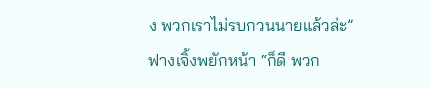ง พวกเราไม่รบกวนนายแล้วล่ะ”
ฟางเจิ้งพยักหน้า “ก็ดี พวก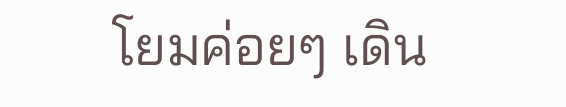โยมค่อยๆ เดิน